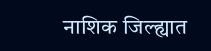नाशिक जिल्ह्यात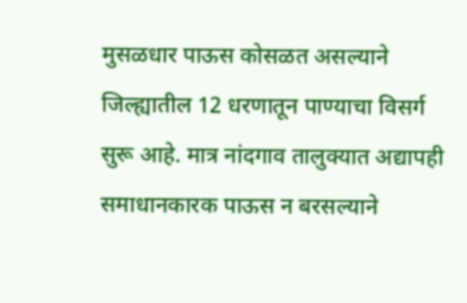मुसळधार पाऊस कोसळत असल्याने जिल्ह्यातील 12 धरणातून पाण्याचा विसर्ग सुरू आहे. मात्र नांदगाव तालुक्यात अद्यापही समाधानकारक पाऊस न बरसल्याने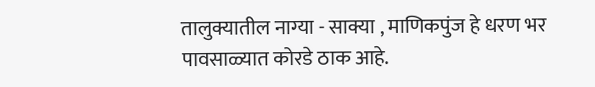तालुक्यातील नाग्या - साक्या , माणिकपुंज हे धरण भर पावसाळ्यात कोरडे ठाक आहे.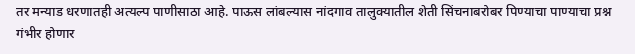तर मन्याड धरणातही अत्यल्प पाणीसाठा आहे. पाऊस लांबल्यास नांदगाव तालुक्यातील शेती सिंचनाबरोबर पिण्याचा पाण्याचा प्रश्न गंभीर होणार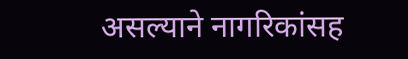असल्याने नागरिकांसह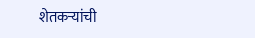शेतकऱ्यांची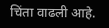चिंता वाढली आहे.